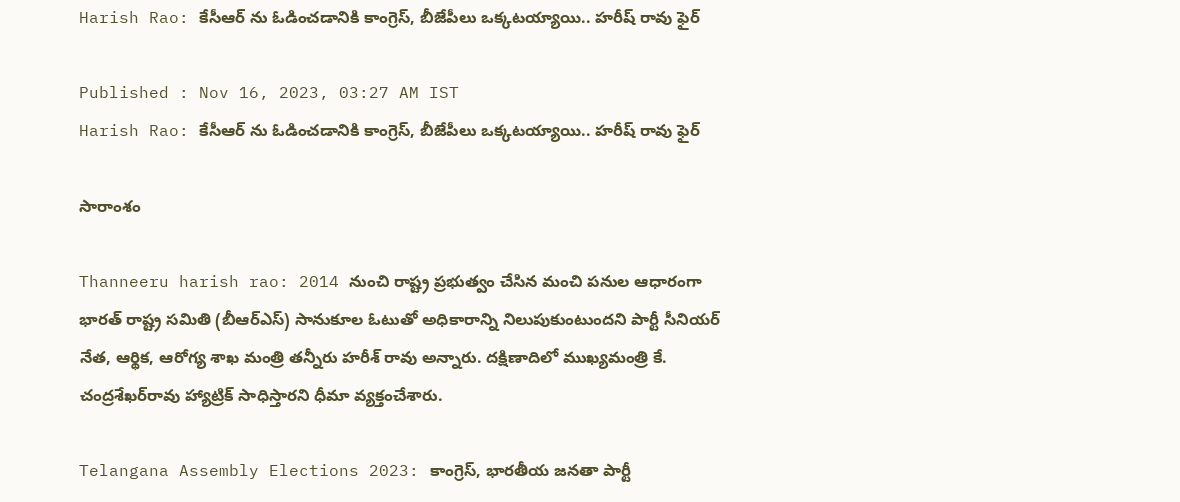Harish Rao: కేసీఆర్ ను ఓడించడానికి కాంగ్రెస్, బీజేపీలు ఒక్కటయ్యాయి.. హరీష్ రావు ఫైర్

Published : Nov 16, 2023, 03:27 AM IST
Harish Rao: కేసీఆర్ ను ఓడించడానికి కాంగ్రెస్, బీజేపీలు ఒక్కటయ్యాయి.. హరీష్ రావు ఫైర్

సారాంశం

Thanneeru harish rao: 2014 నుంచి రాష్ట్ర ప్రభుత్వం చేసిన మంచి పనుల ఆధారంగా భారత్ రాష్ట్ర సమితి (బీఆర్‌ఎస్) సానుకూల ఓటుతో అధికారాన్ని నిలుపుకుంటుందని పార్టీ సీనియర్ నేత, ఆర్థిక, ఆరోగ్య శాఖ మంత్రి త‌న్నీరు హరీశ్ రావు అన్నారు. దక్షిణాదిలో ముఖ్యమంత్రి కే. చంద్రశేఖర్‌రావు హ్యాట్రిక్‌ సాధిస్తార‌ని ధీమా వ్య‌క్తంచేశారు.

Telangana Assembly Elections 2023: కాంగ్రెస్, భార‌తీయ జ‌న‌తా పార్టీ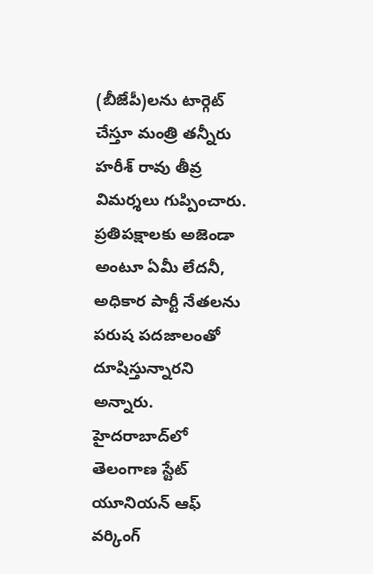(బీజేపీ)ల‌ను టార్గెట్ చేస్తూ మంత్రి త‌న్నీరు హ‌రీశ్ రావు తీవ్ర విమ‌ర్శ‌లు గుప్పించారు. ప్రతిపక్షాలకు అజెండా అంటూ ఏమీ లేదనీ, అధికార పార్టీ నేతలను పరుష పదజాలంతో దూషిస్తున్నారని అన్నారు. హైదరాబాద్‌లో తెలంగాణ స్టేట్ యూనియన్ ఆఫ్ వర్కింగ్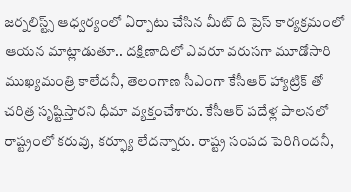జర్నలిస్ట్స్ ఆధ్వర్యంలో ఏర్పాటు చేసిన మీట్ ది ప్రెస్ కార్యక్రమంలో ఆయన మాట్లాడుతూ.. దక్షిణాదిలో ఎవ‌రూ వరుసగా మూడోసారి ముఖ్యమంత్రి కాలేదనీ, తెలంగాణ సీఎంగా కేసీఆర్ హ్యాట్రిక్ తో చరిత్ర సృష్టిస్తార‌ని ధీమా వ్య‌క్తంచేశారు. కేసీఆర్ పదేళ్ల పాలనలో రాష్ట్రంలో కరువు, కర్ఫ్యూ లేదన్నారు. రాష్ట్ర సంపద పెరిగిందనీ,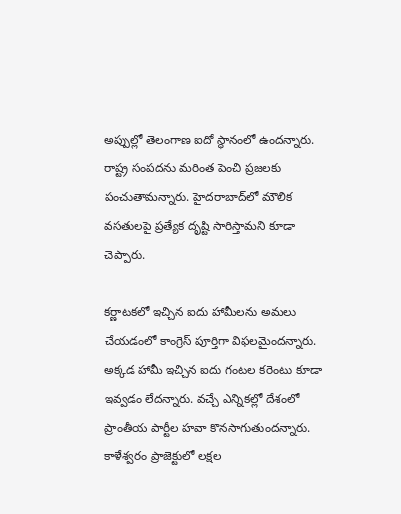అప్పుల్లో తెలంగాణ ఐదో స్థానంలో ఉందన్నారు. రాష్ట్ర సంపదను మరింత పెంచి ప్రజలకు పంచుతామన్నారు. హైదరాబాద్‌లో మౌలిక వసతులపై ప్రత్యేక దృష్టి సారిస్తామ‌ని కూడా చెప్పారు.

కర్ణాటకలో ఇచ్చిన ఐదు హామీలను అమలు చేయడంలో కాంగ్రెస్ పూర్తిగా విఫలమైందన్నారు. అక్కడ హామీ ఇచ్చిన ఐదు గంటల కరెంటు కూడా ఇవ్వడం లేదన్నారు. వచ్చే ఎన్నికల్లో దేశంలో ప్రాంతీయ పార్టీల హవా కొనసాగుతుందన్నారు. కాళేశ్వరం ప్రాజెక్టులో లక్షల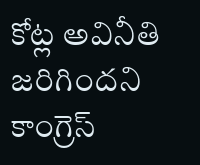కోట్ల అవినీతి జరిగిందని కాంగ్రెస్‌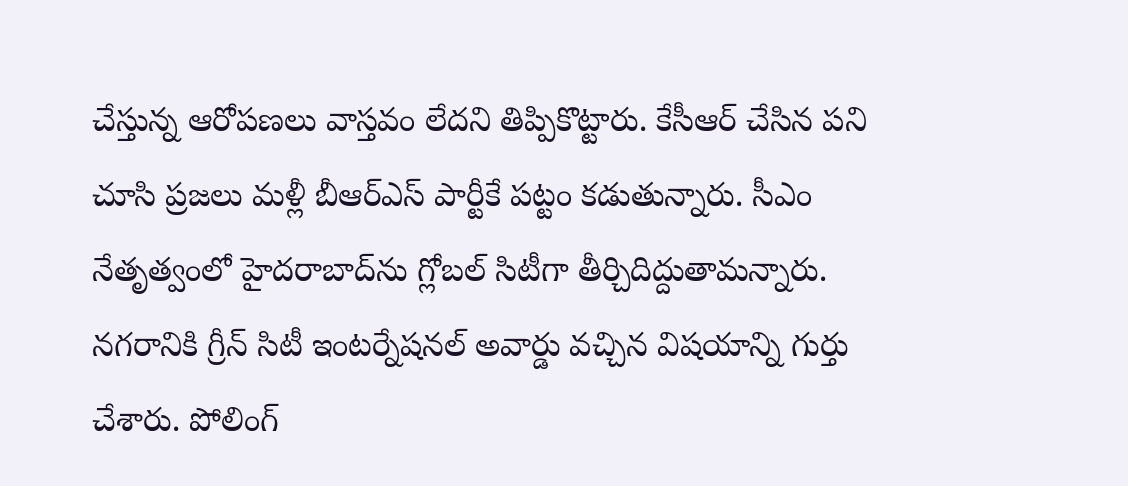చేస్తున్న ఆరోపణలు వాస్త‌వం లేద‌ని తిప్పికొట్టారు. కేసీఆర్ చేసిన పని చూసి ప్రజలు మళ్లీ బీఆర్ఎస్ పార్టీకే పట్టం కడుతున్నారు. సీఎం నేతృత్వంలో హైదరాబాద్‌ను గ్లోబల్‌ సిటీగా తీర్చిదిద్దుతామన్నారు. నగరానికి గ్రీన్ సిటీ ఇంటర్నేషనల్ అవార్డు వచ్చిన విష‌యాన్ని గుర్తు చేశారు. పోలింగ్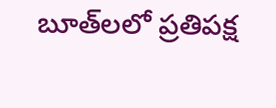బూత్‌లలో ప్రతిపక్ష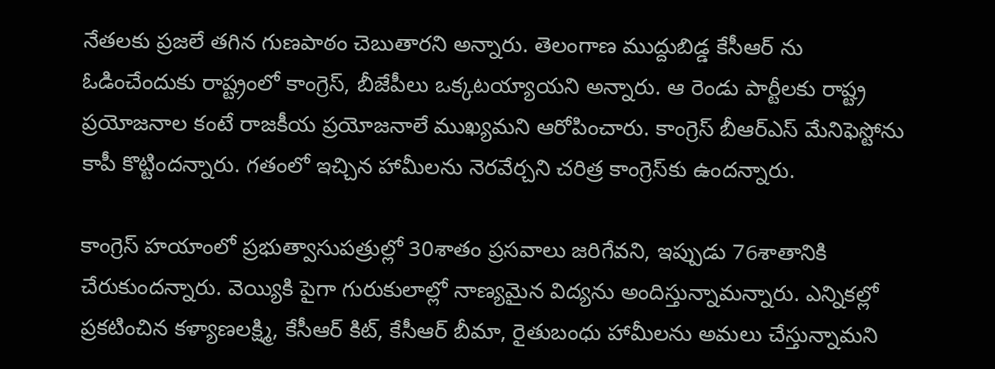నేతలకు ప్రజలే తగిన గుణపాఠం చెబుతారని అన్నారు. తెలంగాణ ముద్దుబిడ్డ‌ కేసీఆర్ ను ఓడించేందుకు రాష్ట్రంలో కాంగ్రెస్, బీజేపీలు ఒక్కటయ్యాయని అన్నారు. ఆ రెండు పార్టీలకు రాష్ట్ర ప్రయోజనాల కంటే రాజకీయ ప్రయోజనాలే ముఖ్యమని ఆరోపించారు. కాంగ్రెస్ బీఆర్ఎస్ మేనిఫెస్టోను కాపీ కొట్టిందన్నారు. గతంలో ఇచ్చిన హామీలను నెరవేర్చని చరిత్ర కాంగ్రెస్‌కు ఉందన్నారు.

కాంగ్రెస్ హయాంలో ప్రభుత్వాసుపత్రుల్లో 30శాతం ప్రసవాలు జరిగేవని, ఇప్పుడు 76శాతానికి చేరుకుందన్నారు. వెయ్యికి పైగా గురుకులాల్లో నాణ్యమైన విద్యను అందిస్తున్నామన్నారు. ఎన్నికల్లో ప్రకటించిన కళ్యాణలక్ష్మి, కేసీఆర్ కిట్, కేసీఆర్ బీమా, రైతుబంధు హామీలను అమలు చేస్తున్నామని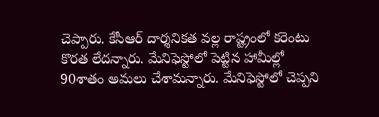చెప్పారు. కేసీఆర్ దార్శనికత వల్ల రాష్ట్రంలో కరెంటు కొరత లేదన్నారు. మేనిఫెస్టోలో పెట్టిన హామీల్లో 90శాతం అమలు చేశామన్నారు. మేనిఫెస్టోలో చెప్పని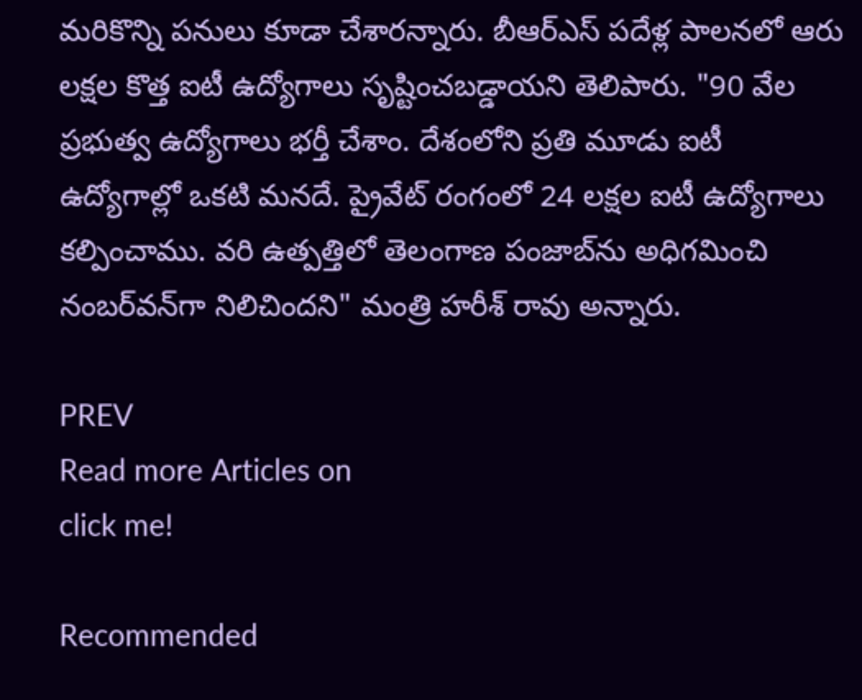మరికొన్ని పనులు కూడా చేశారన్నారు. బీఆర్ఎస్ పదేళ్ల పాలనలో ఆరు లక్షల కొత్త ఐటీ ఉద్యోగాలు సృష్టించబడ్డాయ‌ని తెలిపారు. "90 వేల ప్రభుత్వ ఉద్యోగాలు భర్తీ చేశాం. దేశంలోని ప్రతి మూడు ఐటీ ఉద్యోగాల్లో ఒకటి మనదే. ప్రైవేట్ రంగంలో 24 లక్షల ఐటీ ఉద్యోగాలు కల్పించాము. వరి ఉత్పత్తిలో తెలంగాణ పంజాబ్‌ను అధిగమించి నంబర్‌వన్‌గా నిలిచిందని" మంత్రి హ‌రీశ్ రావు అన్నారు.

PREV
Read more Articles on
click me!

Recommended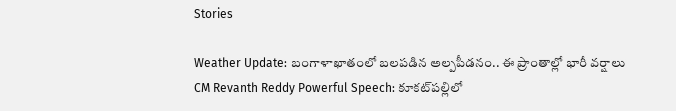Stories

Weather Update: బంగాళాఖాతంలో బలపడిన అల్పపీడనం.. ఈ ప్రాంతాల్లో భారీ వర్షాలు
CM Revanth Reddy Powerful Speech: కూకట్‌పల్లిలో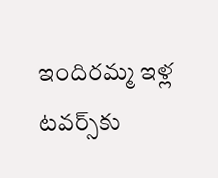ఇందిరమ్మ ఇళ్ల టవర్స్‌కు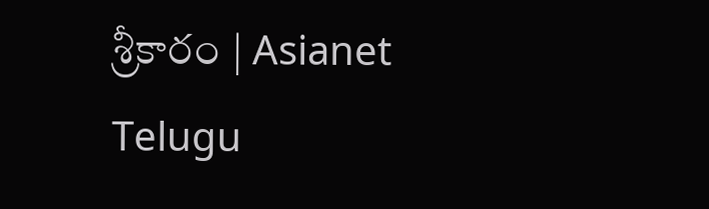శ్రీకారం | Asianet Telugu